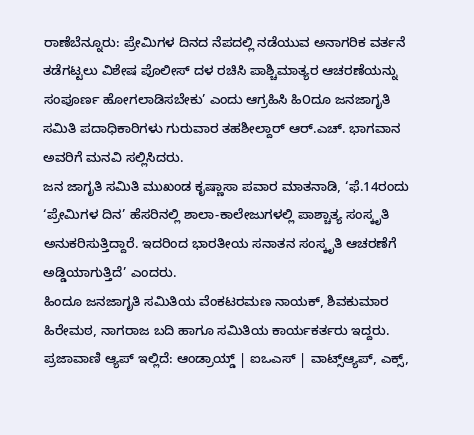ರಾಣೆಬೆನ್ನೂರು: ಪ್ರೇಮಿಗಳ ದಿನದ ನೆಪದಲ್ಲಿ ನಡೆಯುವ ಅನಾಗರಿಕ ವರ್ತನೆ ತಡೆಗಟ್ಟಲು ವಿಶೇಷ ಪೊಲೀಸ್ ದಳ ರಚಿಸಿ ಪಾಶ್ಚಿಮಾತ್ಯರ ಆಚರಣೆಯನ್ನು ಸಂಪೂರ್ಣ ಹೋಗಲಾಡಿಸಬೇಕು’ ಎಂದು ಆಗ್ರಹಿಸಿ ಹಿ೦ದೂ ಜನಜಾಗೃತಿ ಸಮಿತಿ ಪದಾಧಿಕಾರಿಗಳು ಗುರುವಾರ ತಹಶೀಲ್ದಾರ್ ಆರ್.ಎಚ್. ಭಾಗವಾನ ಅವರಿಗೆ ಮನವಿ ಸಲ್ಲಿಸಿದರು.
ಜನ ಜಾಗೃತಿ ಸಮಿತಿ ಮುಖಂಡ ಕೃಷ್ಣಾಸಾ ಪವಾರ ಮಾತನಾಡಿ, ‘ಫೆ.14ರಂದು ‘ಪ್ರೇಮಿಗಳ ದಿನ’ ಹೆಸರಿನಲ್ಲಿ ಶಾಲಾ-ಕಾಲೇಜುಗಳಲ್ಲಿ ಪಾಶ್ಚಾತ್ಯ ಸಂಸ್ಕೃತಿ ಅನುಕರಿಸುತ್ತಿದ್ದಾರೆ. ಇದರಿಂದ ಭಾರತೀಯ ಸನಾತನ ಸಂಸ್ಕೃತಿ ಆಚರಣೆಗೆ ಅಡ್ಡಿಯಾಗುತ್ತಿದೆ’ ಎಂದರು.
ಹಿಂದೂ ಜನಜಾಗೃತಿ ಸಮಿತಿಯ ವೆಂಕಟರಮಣ ನಾಯಕ್, ಶಿವಕುಮಾರ ಹಿರೇಮಠ, ನಾಗರಾಜ ಬದಿ ಹಾಗೂ ಸಮಿತಿಯ ಕಾರ್ಯಕರ್ತರು ಇದ್ದರು.
ಪ್ರಜಾವಾಣಿ ಆ್ಯಪ್ ಇಲ್ಲಿದೆ: ಆಂಡ್ರಾಯ್ಡ್ | ಐಒಎಸ್ | ವಾಟ್ಸ್ಆ್ಯಪ್, ಎಕ್ಸ್,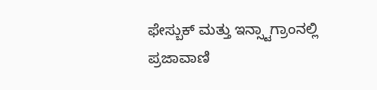ಫೇಸ್ಬುಕ್ ಮತ್ತು ಇನ್ಸ್ಟಾಗ್ರಾಂನಲ್ಲಿ ಪ್ರಜಾವಾಣಿ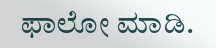ಫಾಲೋ ಮಾಡಿ.